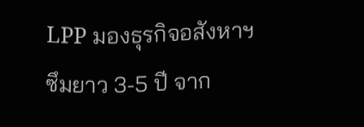LPP มองธุรกิจอสังหาฯ ซึมยาว 3-5 ปี จาก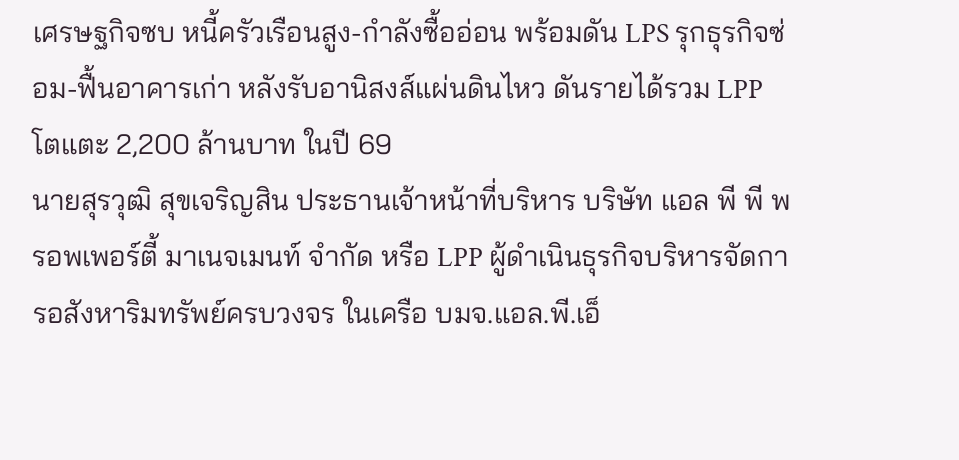เศรษฐกิจซบ หนี้ครัวเรือนสูง-กำลังซื้ออ่อน พร้อมดัน LPS รุกธุรกิจซ่อม-ฟื้นอาคารเก่า หลังรับอานิสงส์แผ่นดินไหว ดันรายได้รวม LPP โตแตะ 2,200 ล้านบาท ในปี 69
นายสุรวุฒิ สุขเจริญสิน ประธานเจ้าหน้าที่บริหาร บริษัท แอล พี พี พรอพเพอร์ตี้ มาเนจเมนท์ จำกัด หรือ LPP ผู้ดำเนินธุรกิจบริหารจัดการอสังหาริมทรัพย์ครบวงจร ในเครือ บมจ.แอล.พี.เอ็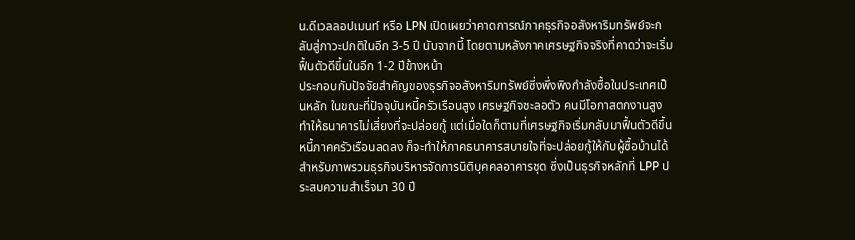น.ดีเวลลอปเมนท์ หรือ LPN เปิดเผยว่าคาดการณ์ภาคธุรกิจอสังหาริมทรัพย์จะกลับสู่ภาวะปกติในอีก 3-5 ปี นับจากนี้ โดยตามหลังภาคเศรษฐกิจจริงที่คาดว่าจะเริ่มฟื้นตัวดีขึ้นในอีก 1-2 ปีข้างหน้า
ประกอบกับปัจจัยสำคัญของธุรกิจอสังหาริมทรัพย์ซี่งพึ่งพิงกำลังซื้อในประเทศเป็นหลัก ในขณะที่ปัจจุบันหนี้ครัวเรือนสูง เศรษฐกิจชะลอตัว คนมีโอกาสตกงานสูง ทำให้ธนาคารไม่เสี่ยงที่จะปล่อยกู้ แต่เมื่อใดก็ตามที่เศรษฐกิจเริ่มกลับมาฟื้นตัวดีขึ้น หนี้ภาคครัวเรือนลดลง ก็จะทำให้ภาคธนาคารสบายใจที่จะปล่อยกู้ให้กับผู้ซื้อบ้านได้
สำหรับภาพรวมธุรกิจบริหารจัดการนิติบุคคลอาคารชุด ซี่งเป็นธุรกิจหลักที่ LPP ประสบความสำเร็จมา 30 ปี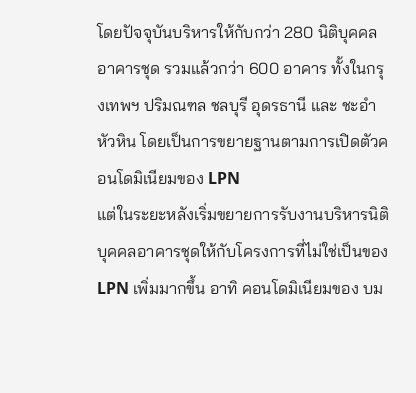โดยปัจจุบันบริหารให้กับกว่า 280 นิติบุคคลอาคารชุด รวมแล้วกว่า 600 อาคาร ทั้งในกรุงเทพฯ ปริมณฑล ชลบุรี อุดรธานี และ ชะอำ หัวหิน โดยเป็นการขยายฐานตามการเปิดตัวคอนโดมิเนียมของ LPN
แต่ในระยะหลังเริ่มขยายการรับงานบริหารนิติบุคคลอาคารชุดให้กับโครงการที่ไม่ใช่เป็นของ LPN เพิ่มมากขึ้น อาทิ คอนโดมิเนียมของ บม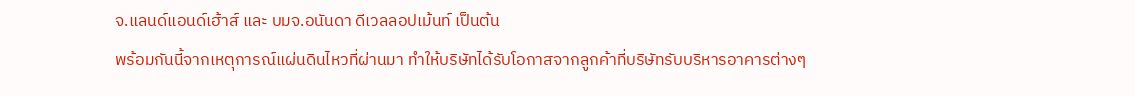จ.แลนด์แอนด์เฮ้าส์ และ บมจ.อนันดา ดีเวลลอปเม้นท์ เป็นต้น
พร้อมกันนี้จากเหตุการณ์แผ่นดินไหวที่ผ่านมา ทำให้บริษัทได้รับโอกาสจากลูกค้าที่บริษัทรับบริหารอาคารต่างๆ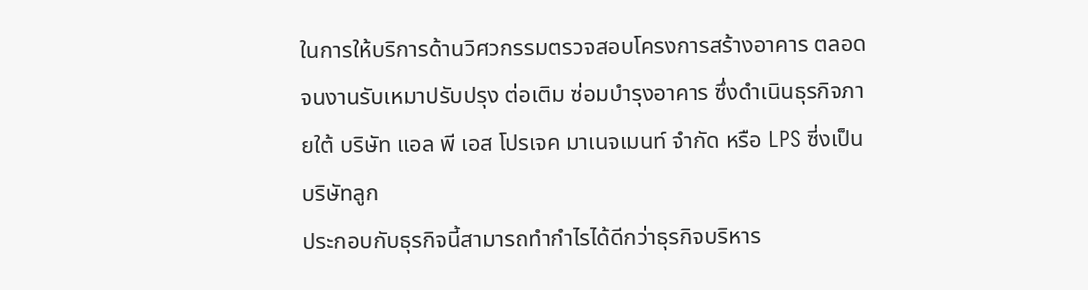ในการให้บริการด้านวิศวกรรมตรวจสอบโครงการสร้างอาคาร ตลอดจนงานรับเหมาปรับปรุง ต่อเติม ซ่อมบำรุงอาคาร ซึ่งดำเนินธุรกิจภายใต้ บริษัท แอล พี เอส โปรเจค มาเนจเมนท์ จำกัด หรือ LPS ซี่งเป็นบริษัทลูก
ประกอบกับธุรกิจนี้สามารถทำกำไรได้ดีกว่าธุรกิจบริหาร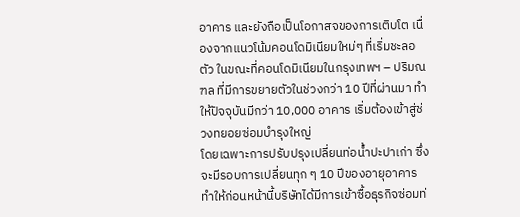อาคาร และยังถือเป็นโอกาสจของการเติบโต เนื่องจากแนวโน้มคอนโดมิเนียมใหม่ๆ ที่เริ่มชะลอตัว ในขณะที่คอนโดมิเนียมในกรุงเทพฯ – ปริมณฑล ที่มีการขยายตัวในช่วงกว่า 10 ปีที่ผ่านมา ทำให้ปัจจุบันมีกว่า 10,000 อาคาร เริ่มต้องเข้าสู่ช่วงทยอยซ่อมบำรุงใหญ่
โดยเฉพาะการปรับปรุงเปลี่ยนท่อน้ำปะปาเก่า ซึ่งจะมีรอบการเปลี่ยนทุก ๆ 10 ปีของอายุอาคาร ทำให้ก่อนหน้านี้บริษัทได้มีการเข้าซื้อธุรกิจซ่อมท่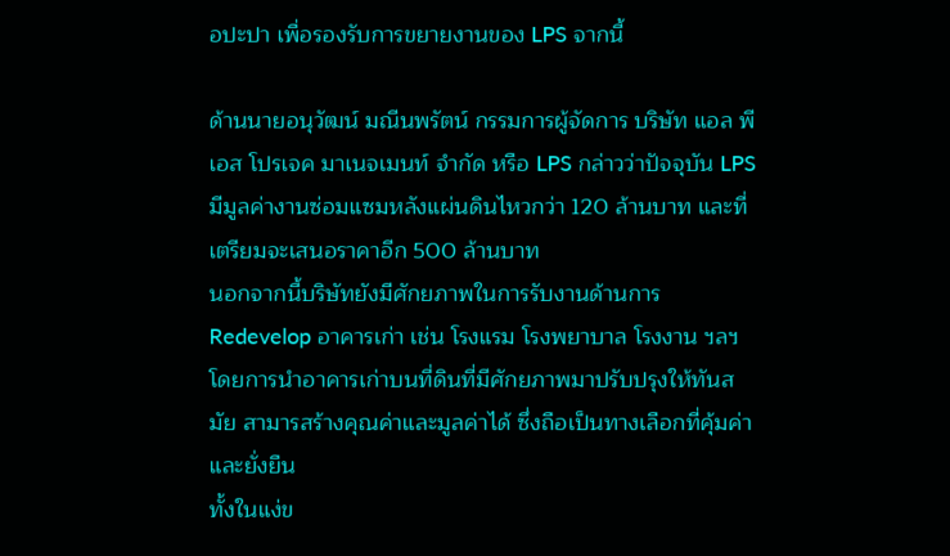อปะปา เพื่อรองรับการขยายงานของ LPS จากนี้

ด้านนายอนุวัฒน์ มณีนพรัตน์ กรรมการผู้จัดการ บริษัท แอล พี เอส โปรเจค มาเนจเมนท์ จำกัด หรือ LPS กล่าวว่าปัจจุบัน LPS มีมูลค่างานซ่อมแซมหลังแผ่นดินไหวกว่า 120 ล้านบาท และที่เตรียมจะเสนอราคาอีก 500 ล้านบาท
นอกจากนี้บริษัทยังมีศักยภาพในการรับงานด้านการ Redevelop อาคารเก่า เช่น โรงแรม โรงพยาบาล โรงงาน ฯลฯ โดยการนำอาคารเก่าบนที่ดินที่มีศักยภาพมาปรับปรุงให้ทันสมัย สามารสร้างคุณค่าและมูลค่าได้ ซึ่งถือเป็นทางเลือกที่คุ้มค่าและยั่งยืน
ทั้งในแง่ข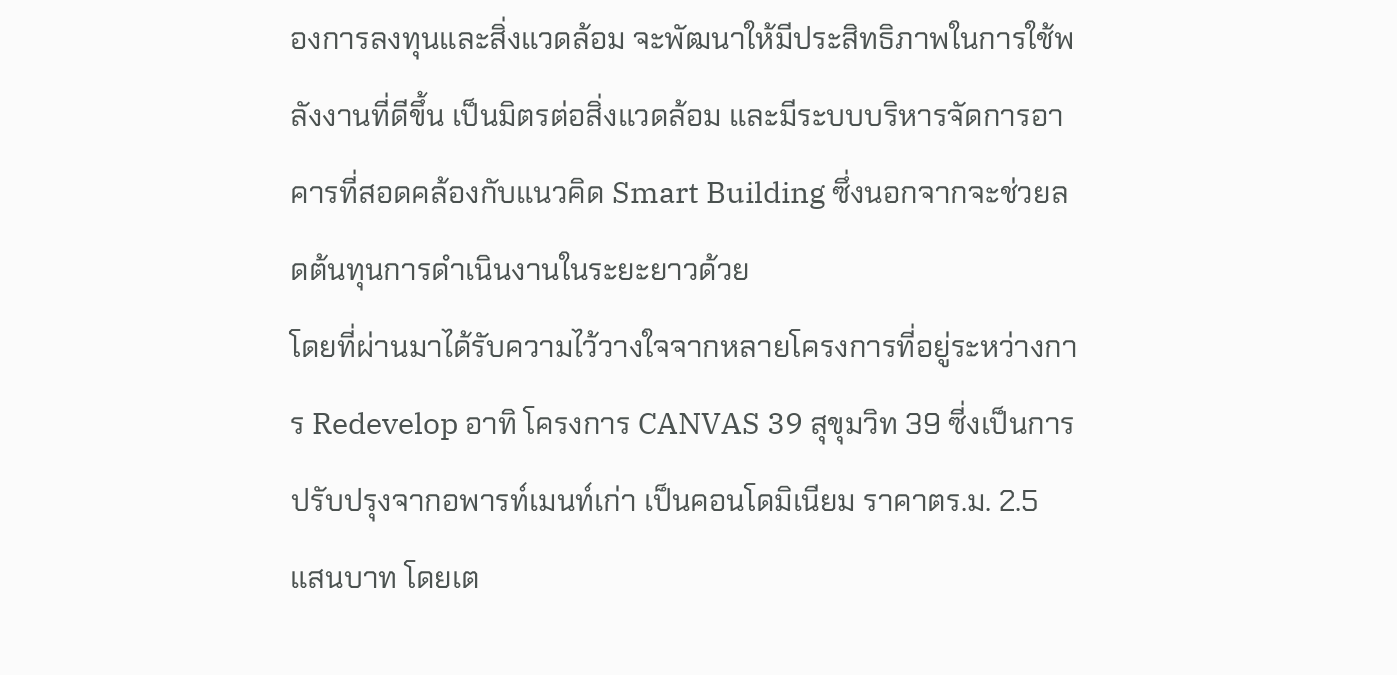องการลงทุนและสิ่งแวดล้อม จะพัฒนาให้มีประสิทธิภาพในการใช้พลังงานที่ดีขึ้น เป็นมิตรต่อสิ่งแวดล้อม และมีระบบบริหารจัดการอาคารที่สอดคล้องกับแนวคิด Smart Building ซึ่งนอกจากจะช่วยลดต้นทุนการดำเนินงานในระยะยาวด้วย
โดยที่ผ่านมาได้รับความไว้วางใจจากหลายโครงการที่อยู่ระหว่างการ Redevelop อาทิ โครงการ CANVAS 39 สุขุมวิท 39 ซี่งเป็นการปรับปรุงจากอพารท์เมนท์เก่า เป็นคอนโดมิเนียม ราคาตร.ม. 2.5 แสนบาท โดยเต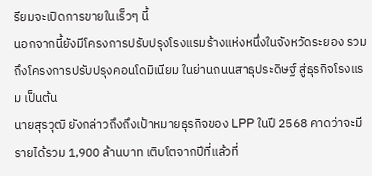รียมจะเปิดการขายในเร็วๆ นี้
นอกจากนี้ยังมีโครงการปรับปรุงโรงแรมร้างแห่งหนึ่งในจังหวัดระยอง รวมถึงโครงการปรับปรุงคอนโดมิเนียม ในย่านถนนสาธุประดิษฐ์ สู่ธุรกิจโรงแรม เป็นต้น
นายสุรวุฒิ ยังกล่าวถึงถึงเป้าหมายธุรกิจของ LPP ในปี 2568 คาดว่าจะมีรายได้รวม 1,900 ล้านบาท เติบโตจากปีที่แล้วที่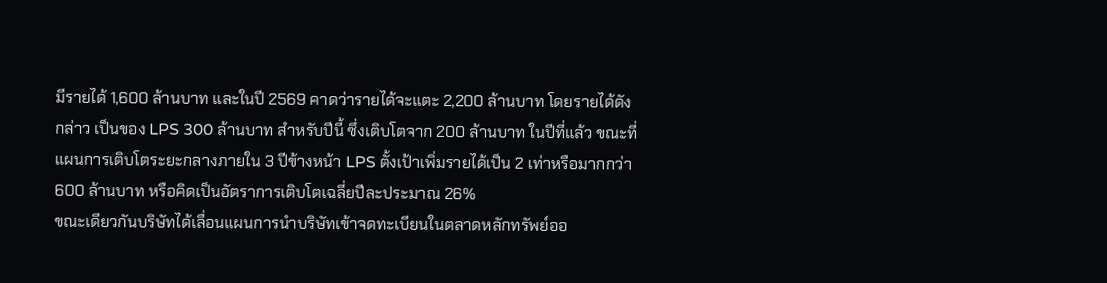มีรายได้ 1,600 ล้านบาท และในปี 2569 คาดว่ารายได้จะแตะ 2,200 ล้านบาท โดยรายได้ดังกล่าว เป็นของ LPS 300 ล้านบาท สำหรับปีนี้ ซึ่งเติบโตจาก 200 ล้านบาท ในปีที่แล้ว ขณะที่แผนการเติบโตระยะกลางภายใน 3 ปีข้างหน้า LPS ตั้งเป้าเพิ่มรายได้เป็น 2 เท่าหรือมากกว่า 600 ล้านบาท หรือคิดเป็นอัตราการเติบโตเฉลี่ยปีละประมาณ 26%
ขณะเดียวกันบริษัทได้เลื่อนแผนการนำบริษัทเข้าจดทะเบียนในตลาดหลักทรัพย์ออ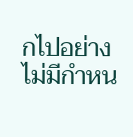กไปอย่างไม่มีกำหน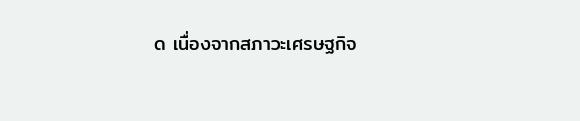ด เนื่องจากสภาวะเศรษฐกิจ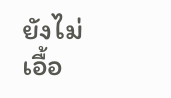ยังไม่เอื้อ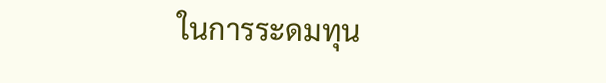ในการระดมทุน